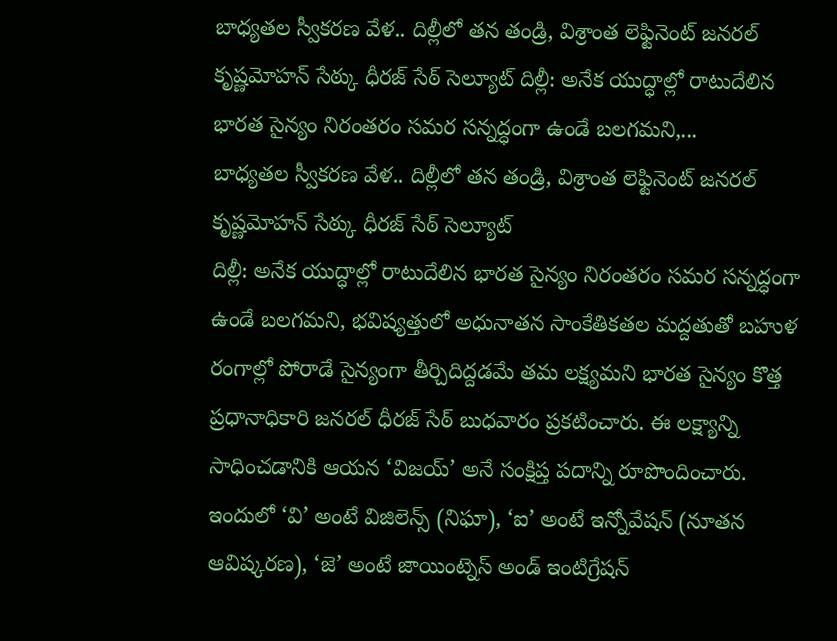బాధ్యతల స్వీకరణ వేళ.. దిల్లీలో తన తండ్రి, విశ్రాంత లెఫ్టినెంట్ జనరల్ కృష్ణమోహన్ సేఠ్కు ధీరజ్ సేఠ్ సెల్యూట్ దిల్లీ: అనేక యుద్ధాల్లో రాటుదేలిన భారత సైన్యం నిరంతరం సమర సన్నద్ధంగా ఉండే బలగమని,...
బాధ్యతల స్వీకరణ వేళ.. దిల్లీలో తన తండ్రి, విశ్రాంత లెఫ్టినెంట్ జనరల్ కృష్ణమోహన్ సేఠ్కు ధీరజ్ సేఠ్ సెల్యూట్
దిల్లీ: అనేక యుద్ధాల్లో రాటుదేలిన భారత సైన్యం నిరంతరం సమర సన్నద్ధంగా ఉండే బలగమని, భవిష్యత్తులో అధునాతన సాంకేతికతల మద్దతుతో బహుళ రంగాల్లో పోరాడే సైన్యంగా తీర్చిదిద్దడమే తమ లక్ష్యమని భారత సైన్యం కొత్త ప్రధానాధికారి జనరల్ ధీరజ్ సేఠ్ బుధవారం ప్రకటించారు. ఈ లక్ష్యాన్ని సాధించడానికి ఆయన ‘విజయ్’ అనే సంక్షిప్త పదాన్ని రూపొందించారు. ఇందులో ‘వి’ అంటే విజిలెన్స్ (నిఘా), ‘ఐ’ అంటే ఇన్నోవేషన్ (నూతన ఆవిష్కరణ), ‘జె’ అంటే జాయింట్నెస్ అండ్ ఇంటిగ్రేషన్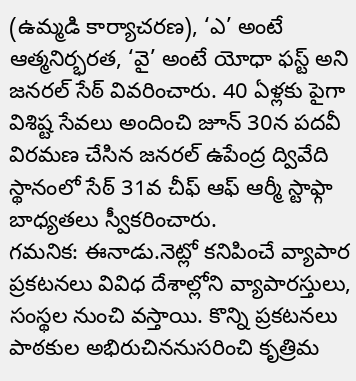(ఉమ్మడి కార్యాచరణ), ‘ఎ’ అంటే ఆత్మనిర్భరత, ‘వై’ అంటే యోధా ఫస్ట్ అని జనరల్ సేఠ్ వివరించారు. 40 ఏళ్లకు పైగా విశిష్ట సేవలు అందించి జూన్ 30న పదవీ విరమణ చేసిన జనరల్ ఉపేంద్ర ద్వివేది స్థానంలో సేఠ్ 31వ చీఫ్ ఆఫ్ ఆర్మీ స్టాఫ్గా బాధ్యతలు స్వీకరించారు.
గమనిక: ఈనాడు.నెట్లో కనిపించే వ్యాపార ప్రకటనలు వివిధ దేశాల్లోని వ్యాపారస్తులు, సంస్థల నుంచి వస్తాయి. కొన్ని ప్రకటనలు పాఠకుల అభిరుచిననుసరించి కృత్రిమ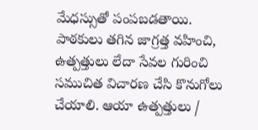మేధస్సుతో పంపబడతాయి. పాఠకులు తగిన జాగ్రత్త వహించి, ఉత్పత్తులు లేదా సేవల గురించి సముచిత విచారణ చేసి కొనుగోలు చేయాలి. ఆయా ఉత్పత్తులు /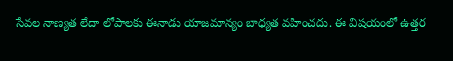సేవల నాణ్యత లేదా లోపాలకు ఈనాడు యాజమాన్యం బాధ్యత వహించదు. ఈ విషయంలో ఉత్తర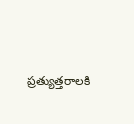ప్రత్యుత్తరాలకి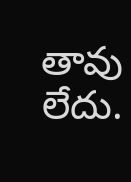తావు లేదు.